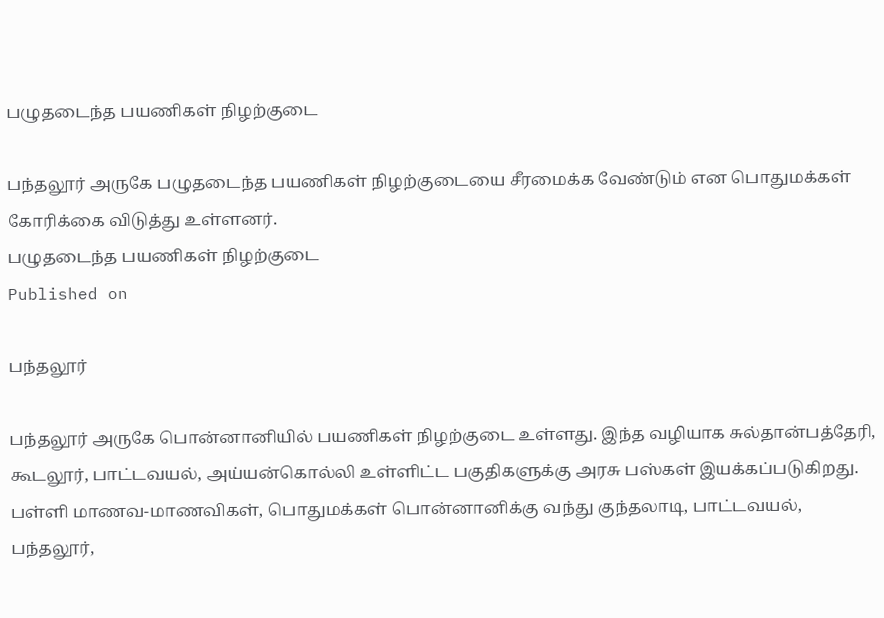பழுதடைந்த பயணிகள் நிழற்குடை

பந்தலூர் அருகே பழுதடைந்த பயணிகள் நிழற்குடையை சீரமைக்க வேண்டும் என பொதுமக்கள் கோரிக்கை விடுத்து உள்ளனர்.
பழுதடைந்த பயணிகள் நிழற்குடை
Published on

பந்தலூர்

பந்தலூர் அருகே பொன்னானியில் பயணிகள் நிழற்குடை உள்ளது. இந்த வழியாக சுல்தான்பத்தேரி, கூடலூர், பாட்டவயல், அய்யன்கொல்லி உள்ளிட்ட பகுதிகளுக்கு அரசு பஸ்கள் இயக்கப்படுகிறது. பள்ளி மாணவ-மாணவிகள், பொதுமக்கள் பொன்னானிக்கு வந்து குந்தலாடி, பாட்டவயல், பந்தலூர்,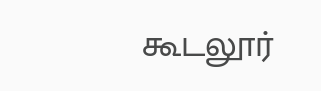கூடலூர்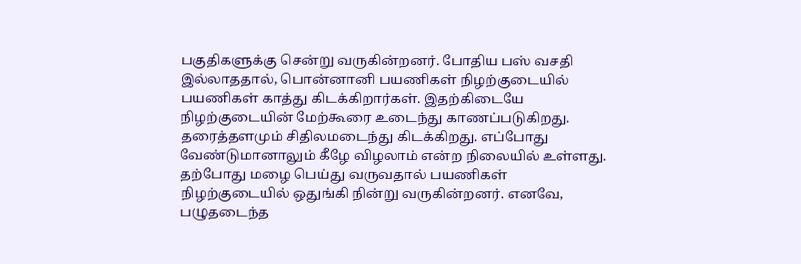பகுதிகளுக்கு சென்று வருகின்றனர். போதிய பஸ் வசதி இல்லாததால், பொன்னானி பயணிகள் நிழற்குடையில் பயணிகள் காத்து கிடக்கிறார்கள். இதற்கிடையே நிழற்குடையின் மேற்கூரை உடைந்து காணப்படுகிறது. தரைத்தளமும் சிதிலமடைந்து கிடக்கிறது. எப்போது வேண்டுமானாலும் கீழே விழலாம் என்ற நிலையில் உள்ளது. தற்போது மழை பெய்து வருவதால் பயணிகள் நிழற்குடையில் ஒதுங்கி நின்று வருகின்றனர். எனவே, பழுதடைந்த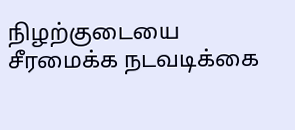நிழற்குடையை சீரமைக்க நடவடிக்கை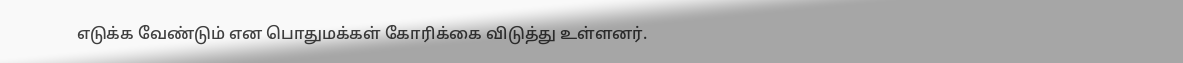எடுக்க வேண்டும் என பொதுமக்கள் கோரிக்கை விடுத்து உள்ளனர்.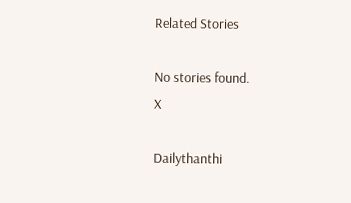Related Stories

No stories found.
X

Dailythanthi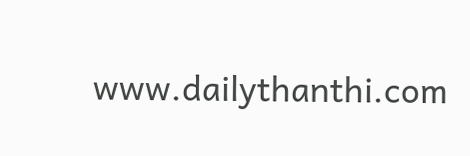www.dailythanthi.com